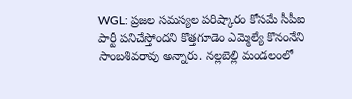WGL: ప్రజల సమస్యల పరిష్కారం కోసమే సీపీఐ పార్టీ పనిచేస్తోందని కొత్తగూడెం ఎమ్మెల్యే కొనంనేని సాంబశివరావు అన్నారు. నల్లబెల్లి మండలంలో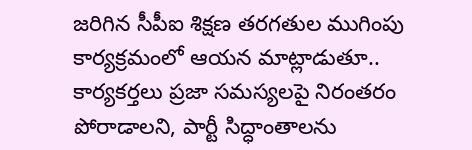జరిగిన సీపీఐ శిక్షణ తరగతుల ముగింపు కార్యక్రమంలో ఆయన మాట్లాడుతూ.. కార్యకర్తలు ప్రజా సమస్యలపై నిరంతరం పోరాడాలని, పార్టీ సిద్ధాంతాలను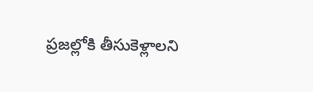ప్రజల్లోకి తీసుకెళ్లాలని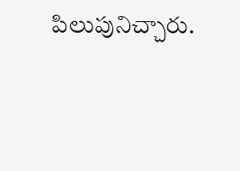పిలుపునిచ్చారు.